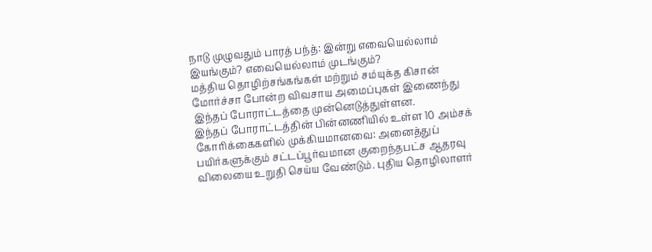நாடு முழுவதும் பாரத் பந்த்: இன்று எவையெல்லாம் இயங்கும்? எவையெல்லாம் முடங்கும்?
மத்திய தொழிற்சங்கங்கள் மற்றும் சம்யுக்த கிசான் மோர்ச்சா போன்ற விவசாய அமைப்புகள் இணைந்து இந்தப் போராட்டத்தை முன்னெடுத்துள்ளன.
இந்தப் போராட்டத்தின் பின்னணியில் உள்ள 10 அம்சக் கோரிக்கைகளில் முக்கியமானவை: அனைத்துப் பயிர்களுக்கும் சட்டப்பூர்வமான குறைந்தபட்ச ஆதரவு விலையை உறுதி செய்ய வேண்டும். புதிய தொழிலாளர்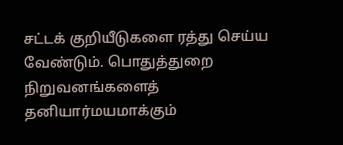சட்டக் குறியீடுகளை ரத்து செய்ய வேண்டும். பொதுத்துறை நிறுவனங்களைத் தனியார்மயமாக்கும்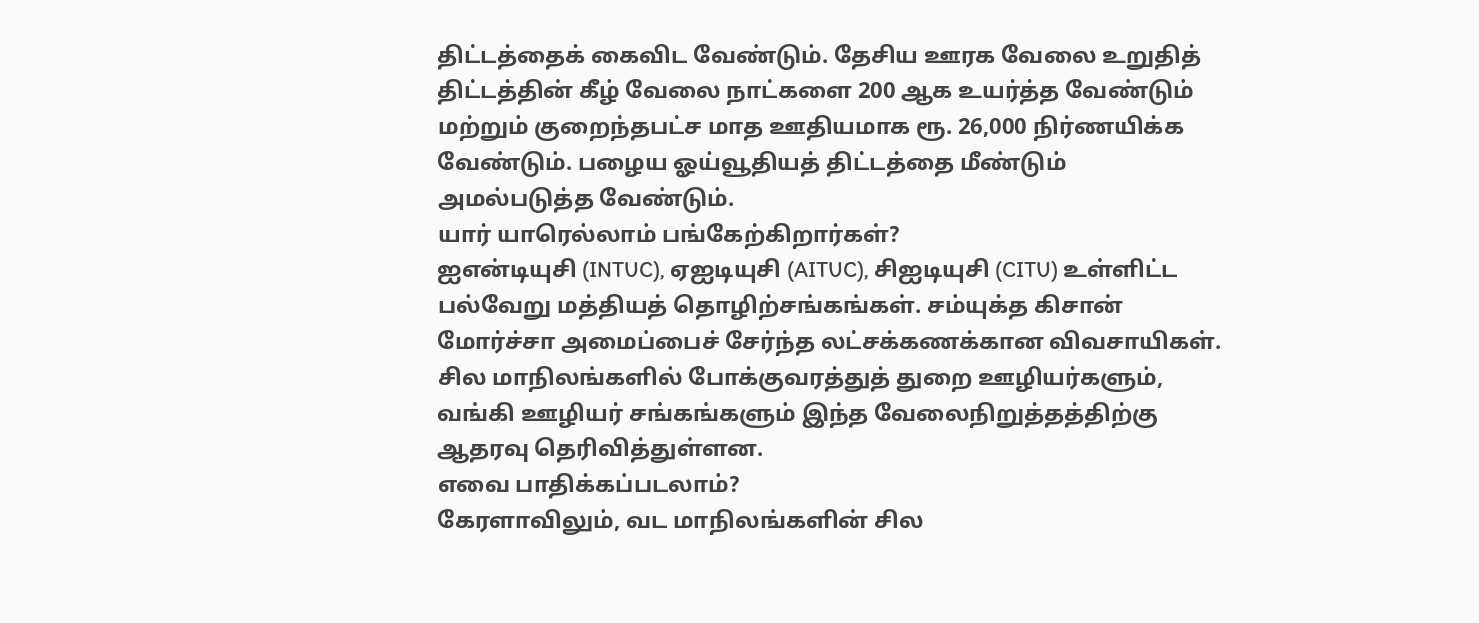திட்டத்தைக் கைவிட வேண்டும். தேசிய ஊரக வேலை உறுதித் திட்டத்தின் கீழ் வேலை நாட்களை 200 ஆக உயர்த்த வேண்டும் மற்றும் குறைந்தபட்ச மாத ஊதியமாக ரூ. 26,000 நிர்ணயிக்க வேண்டும். பழைய ஓய்வூதியத் திட்டத்தை மீண்டும் அமல்படுத்த வேண்டும்.
யார் யாரெல்லாம் பங்கேற்கிறார்கள்?
ஐஎன்டியுசி (INTUC), ஏஐடியுசி (AITUC), சிஐடியுசி (CITU) உள்ளிட்ட பல்வேறு மத்தியத் தொழிற்சங்கங்கள். சம்யுக்த கிசான் மோர்ச்சா அமைப்பைச் சேர்ந்த லட்சக்கணக்கான விவசாயிகள். சில மாநிலங்களில் போக்குவரத்துத் துறை ஊழியர்களும், வங்கி ஊழியர் சங்கங்களும் இந்த வேலைநிறுத்தத்திற்கு ஆதரவு தெரிவித்துள்ளன.
எவை பாதிக்கப்படலாம்?
கேரளாவிலும், வட மாநிலங்களின் சில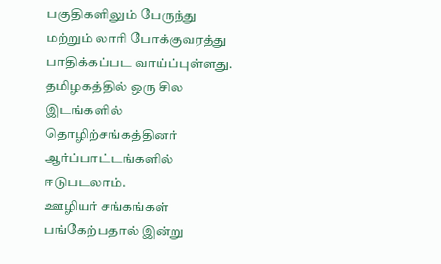பகுதிகளிலும் பேருந்து மற்றும் லாரி போக்குவரத்து பாதிக்கப்பட வாய்ப்புள்ளது. தமிழகத்தில் ஒரு சில இடங்களில் தொழிற்சங்கத்தினர் ஆர்ப்பாட்டங்களில் ஈடுபடலாம்.
ஊழியர் சங்கங்கள் பங்கேற்பதால் இன்று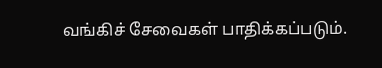வங்கிச் சேவைகள் பாதிக்கப்படும்.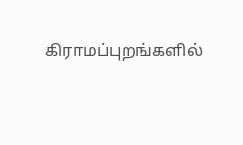கிராமப்புறங்களில்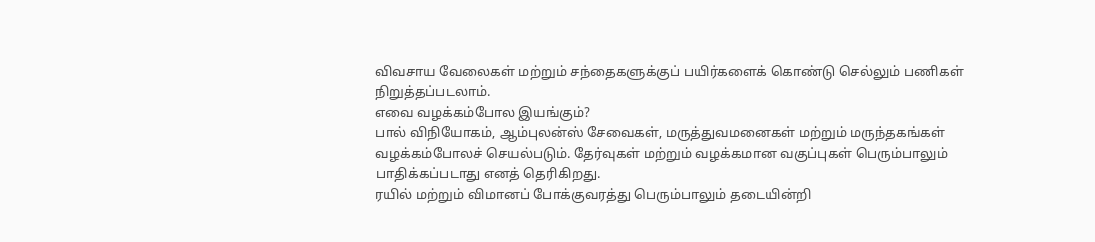விவசாய வேலைகள் மற்றும் சந்தைகளுக்குப் பயிர்களைக் கொண்டு செல்லும் பணிகள் நிறுத்தப்படலாம்.
எவை வழக்கம்போல இயங்கும்?
பால் விநியோகம், ஆம்புலன்ஸ் சேவைகள், மருத்துவமனைகள் மற்றும் மருந்தகங்கள் வழக்கம்போலச் செயல்படும். தேர்வுகள் மற்றும் வழக்கமான வகுப்புகள் பெரும்பாலும் பாதிக்கப்படாது எனத் தெரிகிறது.
ரயில் மற்றும் விமானப் போக்குவரத்து பெரும்பாலும் தடையின்றி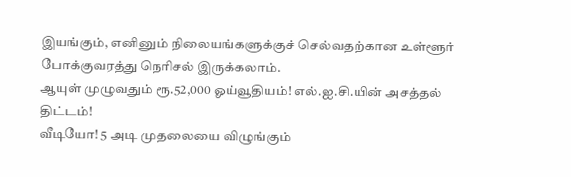இயங்கும், எனினும் நிலையங்களுக்குச் செல்வதற்கான உள்ளூர் போக்குவரத்து நெரிசல் இருக்கலாம்.
ஆயுள் முழுவதும் ரூ.52,000 ஓய்வூதியம்! எல்.ஐ.சி.யின் அசத்தல் திட்டம்!
வீடியோ! 5 அடி முதலையை விழுங்கும்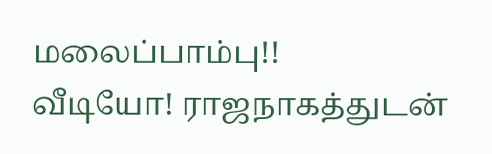மலைப்பாம்பு!!
வீடியோ! ராஜநாகத்துடன்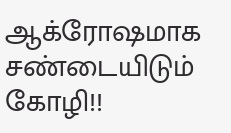ஆக்ரோஷமாக சண்டையிடும் கோழி!!